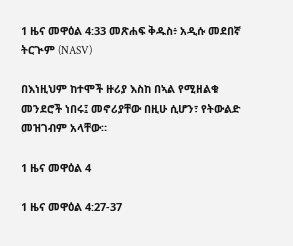1 ዜና መዋዕል 4:33 መጽሐፍ ቅዱስ፥ አዲሱ መደበኛ ትርጒም (NASV)

በእነዚህም ከተሞች ዙሪያ እስከ በኣል የሚዘልቁ መንደሮች ነበሩ፤ መኖሪያቸው በዚሁ ሲሆን፣ የትውልድ መዝገብም አላቸው።

1 ዜና መዋዕል 4

1 ዜና መዋዕል 4:27-37